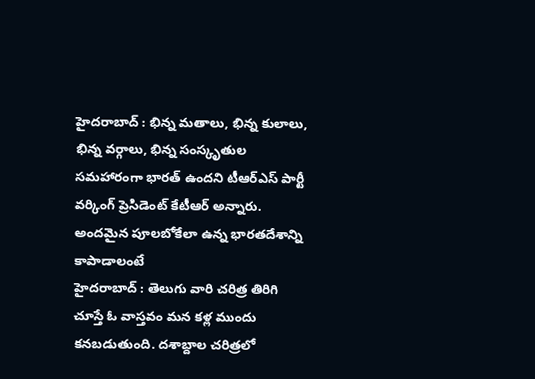హైదరాబాద్ : భిన్న మతాలు, భిన్న కులాలు, భిన్న వర్గాలు, భిన్న సంస్కృతుల సమహారంగా భారత్ ఉందని టీఆర్ఎస్ పార్టీ వర్కింగ్ ప్రెసిడెంట్ కేటీఆర్ అన్నారు. అందమైన పూలబోకేలా ఉన్న భారతదేశాన్ని కాపాడాలంటే
హైదరాబాద్ : తెలుగు వారి చరిత్ర తిరిగి చూస్తే ఓ వాస్తవం మన కళ్ల ముందు కనబడుతుంది. దశాబ్దాల చరిత్రలో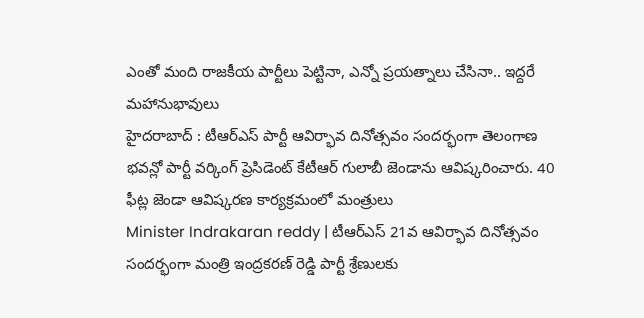ఎంతో మంది రాజకీయ పార్టీలు పెట్టినా, ఎన్నో ప్రయత్నాలు చేసినా.. ఇద్దరే మహానుభావులు
హైదరాబాద్ : టీఆర్ఎస్ పార్టీ ఆవిర్భావ దినోత్సవం సందర్భంగా తెలంగాణ భవన్లో పార్టీ వర్కింగ్ ప్రెసిడెంట్ కేటీఆర్ గులాబీ జెండాను ఆవిష్కరించారు. 40 ఫీట్ల జెండా ఆవిష్కరణ కార్యక్రమంలో మంత్రులు
Minister Indrakaran reddy | టీఆర్ఎస్ 21వ ఆవిర్భావ దినోత్సవం సందర్భంగా మంత్రి ఇంద్రకరణ్ రెడ్డి పార్టీ శ్రేణులకు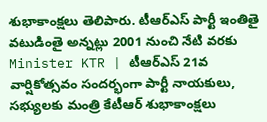శుభాకాంక్షలు తెలిపారు. టీఆర్ఎస్ పార్టీ ఇంతితై వటుడింతై అన్నట్లు 2001 నుంచి నేటి వరకు
Minister KTR | టీఆర్ఎస్ 21వ వార్షికోత్సవం సందర్భంగా పార్టీ నాయకులు, సభ్యులకు మంత్రి కేటీఆర్ శుభాకాంక్షలు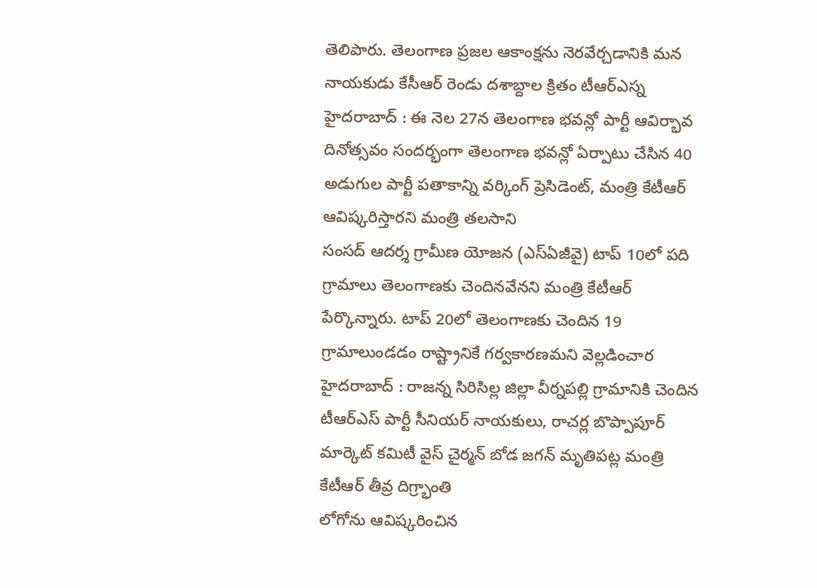తెలిపారు. తెలంగాణ ప్రజల ఆకాంక్షను నెరవేర్చడానికి మన నాయకుడు కేసీఆర్ రెండు దశాబ్దాల క్రితం టీఆర్ఎస్న
హైదరాబాద్ : ఈ నెల 27న తెలంగాణ భవన్లో పార్టీ ఆవిర్భావ దినోత్సవం సందర్భంగా తెలంగాణ భవన్లో ఏర్పాటు చేసిన 40 అడుగుల పార్టీ పతాకాన్ని వర్కింగ్ ప్రెసిడెంట్, మంత్రి కేటీఆర్ ఆవిష్కరిస్తారని మంత్రి తలసాని
సంసద్ ఆదర్శ గ్రామీణ యోజన (ఎస్ఏజీవై) టాప్ 10లో పది గ్రామాలు తెలంగాణకు చెందినవేనని మంత్రి కేటీఆర్ పేర్కొన్నారు. టాప్ 20లో తెలంగాణకు చెందిన 19 గ్రామాలుండడం రాష్ట్రానికే గర్వకారణమని వెల్లడించార
హైదరాబాద్ : రాజన్న సిరిసిల్ల జిల్లా వీర్నపల్లి గ్రామానికి చెందిన టీఆర్ఎస్ పార్టీ సీనియర్ నాయకులు, రాచర్ల బొప్పాపూర్ మార్కెట్ కమిటీ వైస్ చైర్మన్ బోడ జగన్ మృతిపట్ల మంత్రి కేటీఆర్ తీవ్ర దిగ్ర్భాంతి
లోగోను ఆవిష్కరించిన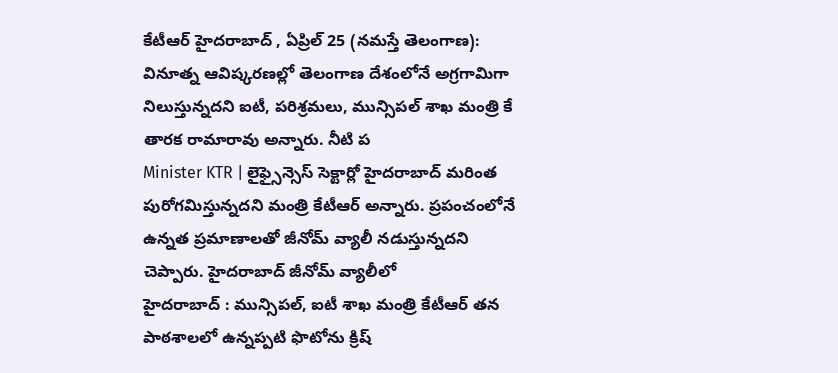కేటీఆర్ హైదరాబాద్ , ఏప్రిల్ 25 (నమస్తే తెలంగాణ): వినూత్న ఆవిష్కరణల్లో తెలంగాణ దేశంలోనే అగ్రగామిగా నిలుస్తున్నదని ఐటీ, పరిశ్రమలు, మున్సిపల్ శాఖ మంత్రి కే తారక రామారావు అన్నారు. నీటి ప
Minister KTR | లైఫ్సైన్సెస్ సెక్టార్లో హైదరాబాద్ మరింత పురోగమిస్తున్నదని మంత్రి కేటీఆర్ అన్నారు. ప్రపంచంలోనే ఉన్నత ప్రమాణాలతో జీనోమ్ వ్యాలీ నడుస్తున్నదని చెప్పారు. హైదరాబాద్ జీనోమ్ వ్యాలీలో
హైదరాబాద్ : మున్సిపల్, ఐటీ శాఖ మంత్రి కేటీఆర్ తన పాఠశాలలో ఉన్నప్పటి ఫొటోను క్రిష్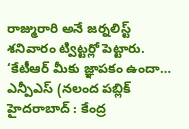రాజ్మురారి అనే జర్నలిస్ట్ శనివారం ట్విట్టర్లో పెట్టారు. ‘కేటీఆర్ మీకు జ్ఞాపకం ఉందా… ఎన్పీఎస్ (నలంద పబ్లిక్
హైదరాబాద్ : కేంద్ర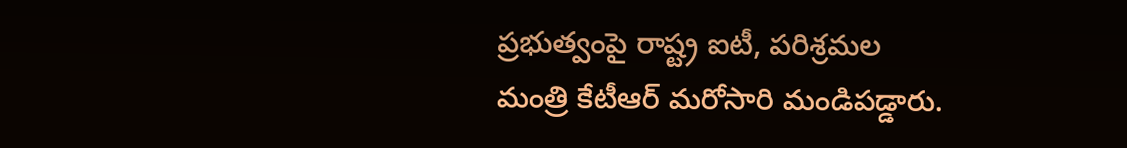ప్రభుత్వంపై రాష్ట్ర ఐటీ, పరిశ్రమల మంత్రి కేటీఆర్ మరోసారి మండిపడ్డారు.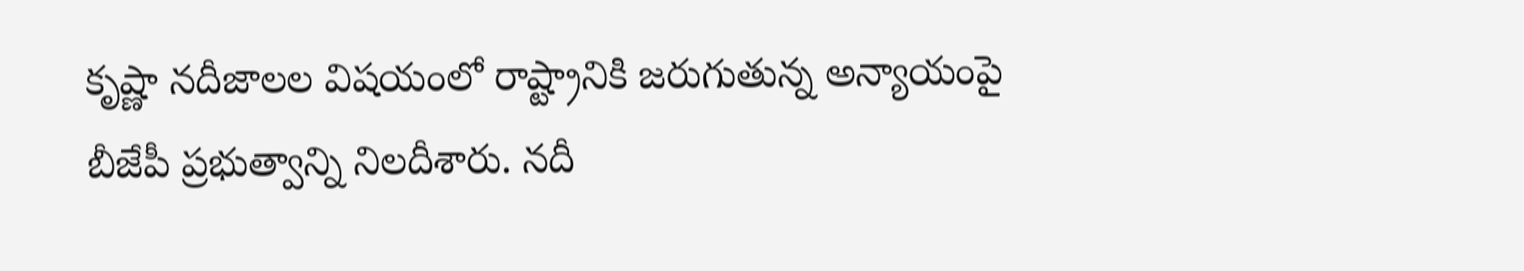కృష్ణా నదీజాలల విషయంలో రాష్ట్రానికి జరుగుతున్న అన్యాయంపై బీజేపీ ప్రభుత్వాన్ని నిలదీశారు. నదీ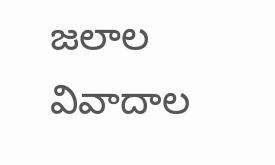జలాల వివాదాల